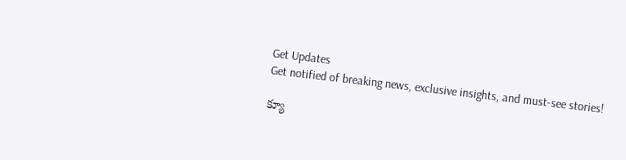Get Updates
Get notified of breaking news, exclusive insights, and must-see stories!

క్యూ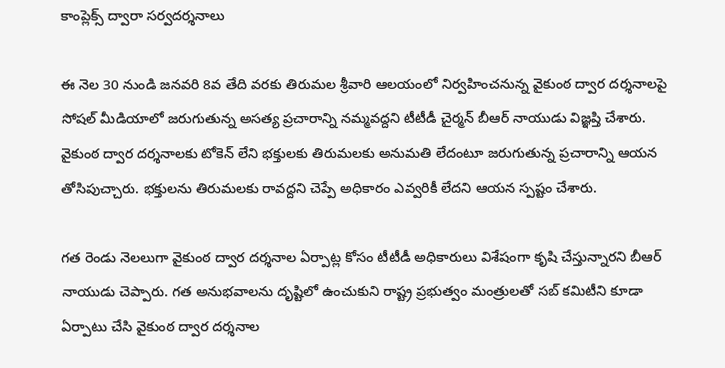కాంప్లెక్స్ ద్వారా సర్వదర్శనాలు

ఈ నెల 30 నుండి జనవరి 8వ తేది వరకు తిరుమల శ్రీవారి ఆలయంలో నిర్వహించనున్న వైకుంఠ ద్వార దర్శనాలపై సోషల్ మీడియాలో జరుగుతున్న అసత్య ప్రచారాన్ని నమ్మవద్దని టీటీడీ చైర్మన్ బీఆర్ నాయుడు విజ్ఞప్తి చేశారు. వైకుంఠ ద్వార దర్శనాలకు టోకెన్ లేని భక్తులకు తిరుమలకు అనుమతి లేదంటూ జరుగుతున్న ప్రచారాన్ని ఆయన తోసిపుచ్చారు. భక్తులను తిరుమలకు రావద్దని చెప్పే అధికారం ఎవ్వరికీ లేదని ఆయన స్పష్టం చేశారు.

గత రెండు నెలలుగా వైకుంఠ ద్వార దర్శనాల ఏర్పాట్ల కోసం టీటీడీ అధికారులు విశేషంగా కృషి చేస్తున్నారని బీఆర్ నాయుడు చెప్పారు. గత అనుభవాలను దృష్టిలో ఉంచుకుని రాష్ట్ర ప్రభుత్వం మంత్రులతో సబ్ కమిటీని కూడా ఏర్పాటు చేసి వైకుంఠ ద్వార దర్శనాల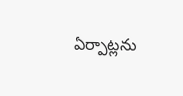ఏర్పాట్లను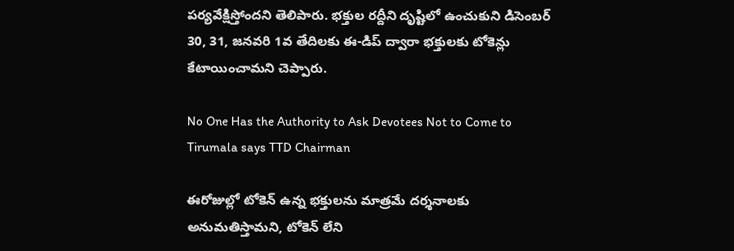పర్యవేక్షిస్తోందని తెలిపారు. భక్తుల రద్దీని దృష్టిలో ఉంచుకుని డిసెంబర్ 30, 31, జనవరి 1వ తేదిలకు ఈ-డిప్ ద్వారా భక్తులకు టోకెన్లు కేటాయించామని చెప్పారు.

No One Has the Authority to Ask Devotees Not to Come to Tirumala says TTD Chairman

ఈరోజుల్లో టోకెన్ ఉన్న భక్తులను మాత్రమే దర్శనాలకు అనుమతిస్తామని, టోకెన్ లేని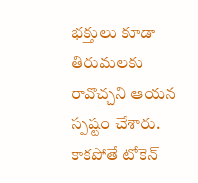భక్తులు కూడా తిరుమలకు రావొచ్చని ఆయన స్పష్టం చేశారు. కాకపోతే టోకెన్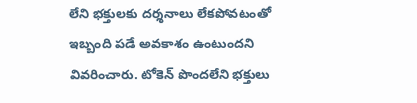లేని భక్తులకు దర్శనాలు లేకపోవటంతో ఇబ్బంది పడే అవకాశం ఉంటుందని వివరించారు. టోకెన్ పొందలేని భక్తులు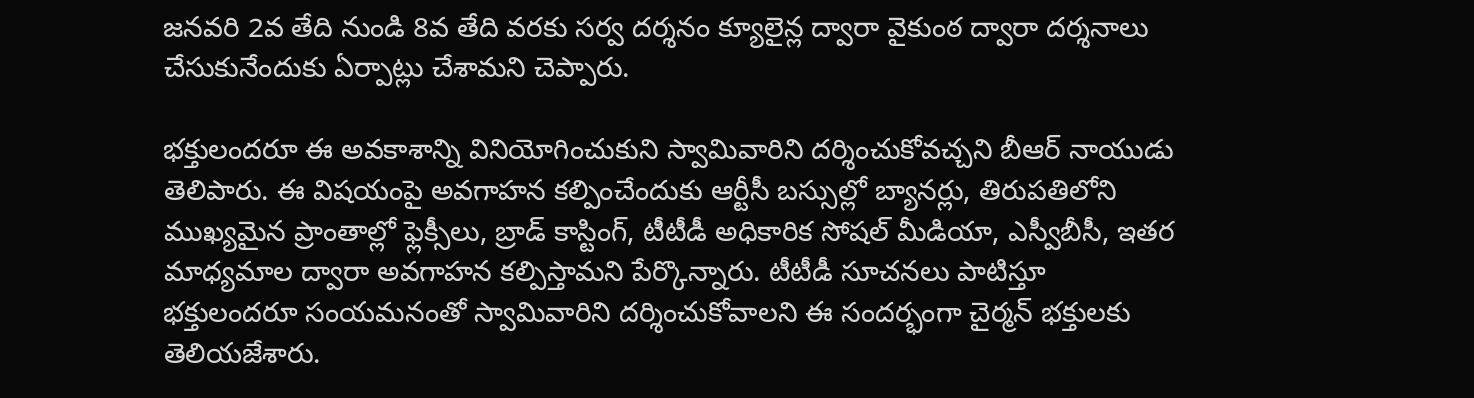జనవరి 2వ తేది నుండి 8వ తేది వరకు సర్వ దర్శనం క్యూలైన్ల ద్వారా వైకుంఠ ద్వారా దర్శనాలు చేసుకునేందుకు ఏర్పాట్లు చేశామని చెప్పారు.

భక్తులందరూ ఈ అవకాశాన్ని వినియోగించుకుని స్వామివారిని దర్శించుకోవచ్చని బీఆర్ నాయుడు తెలిపారు. ఈ విషయంపై అవగాహన కల్పించేందుకు ఆర్టీసీ బస్సుల్లో బ్యానర్లు, తిరుపతిలోని ముఖ్యమైన ప్రాంతాల్లో ఫ్లెక్సీలు, బ్రాడ్ కాస్టింగ్, టీటీడీ అధికారిక సోషల్ మీడియా, ఎస్వీబీసీ, ఇతర మాధ్యమాల ద్వారా అవగాహన కల్పిస్తామని పేర్కొన్నారు. టీటీడీ సూచనలు పాటిస్తూ భక్తులందరూ సంయమనంతో స్వామివారిని దర్శించుకోవాలని ఈ సందర్భంగా చైర్మన్ భక్తులకు తెలియజేశారు.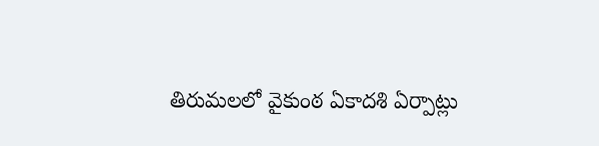తిరుమలలో వైకుంఠ ఏకాదశి ఏర్పాట్లు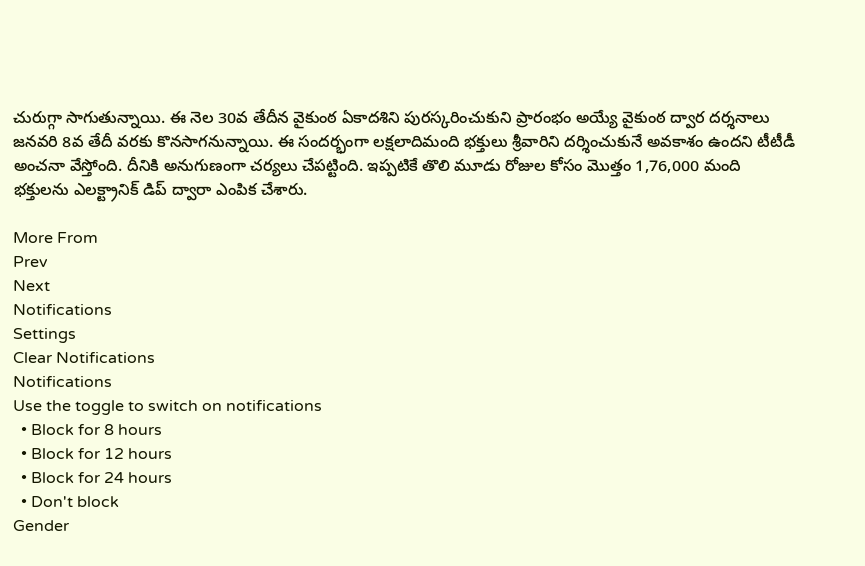చురుగ్గా సాగుతున్నాయి. ఈ నెల 30వ తేదీన వైకుంఠ ఏకాదశిని పురస్కరించుకుని ప్రారంభం అయ్యే వైకుంఠ ద్వార దర్శనాలు జనవరి 8వ తేదీ వరకు కొనసాగనున్నాయి. ఈ సందర్భంగా లక్షలాదిమంది భక్తులు శ్రీవారిని దర్శించుకునే అవకాశం ఉందని టీటీడీ అంచనా వేస్తోంది. దీనికి అనుగుణంగా చర్యలు చేపట్టింది. ఇప్పటికే తొలి మూడు రోజుల కోసం మొత్తం 1,76,000 మంది భక్తులను ఎలక్ట్రానిక్ డిప్ ద్వారా ఎంపిక చేశారు.

More From
Prev
Next
Notifications
Settings
Clear Notifications
Notifications
Use the toggle to switch on notifications
  • Block for 8 hours
  • Block for 12 hours
  • Block for 24 hours
  • Don't block
Gender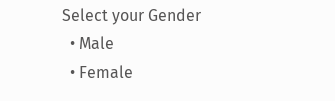Select your Gender
  • Male
  • Female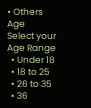• Others
Age
Select your Age Range
  • Under 18
  • 18 to 25
  • 26 to 35
  • 36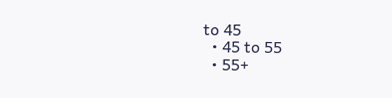to 45
  • 45 to 55
  • 55+